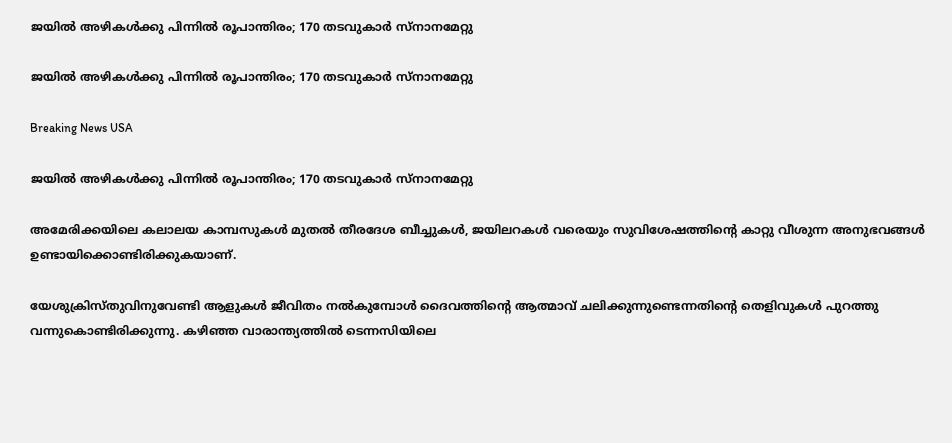ജയില്‍ അഴികള്‍ക്കു പിന്നില്‍ രൂപാന്തിരം; 170 തടവുകാര്‍ സ്നാനമേറ്റു

ജയില്‍ അഴികള്‍ക്കു പിന്നില്‍ രൂപാന്തിരം; 170 തടവുകാര്‍ സ്നാനമേറ്റു

Breaking News USA

ജയില്‍ അഴികള്‍ക്കു പിന്നില്‍ രൂപാന്തിരം; 170 തടവുകാര്‍ സ്നാനമേറ്റു

അമേരിക്കയിലെ കലാലയ കാമ്പസുകള്‍ മുതല്‍ തീരദേശ ബീച്ചുകള്‍, ജയിലറകള്‍ വരെയും സുവിശേഷത്തിന്റെ കാറ്റു വീശുന്ന അനുഭവങ്ങള്‍ ഉണ്ടായിക്കൊണ്ടിരിക്കുകയാണ്.

യേശുക്രിസ്തുവിനുവേണ്ടി ആളുകള്‍ ജീവിതം നല്‍കുമ്പോള്‍ ദൈവത്തിന്റെ ആത്മാവ് ചലിക്കുന്നുണ്ടെന്നതിന്റെ തെളിവുകള്‍ പുറത്തു വന്നുകൊണ്ടിരിക്കുന്നു. കഴിഞ്ഞ വാരാന്ത്യത്തില്‍ ടെന്നസിയിലെ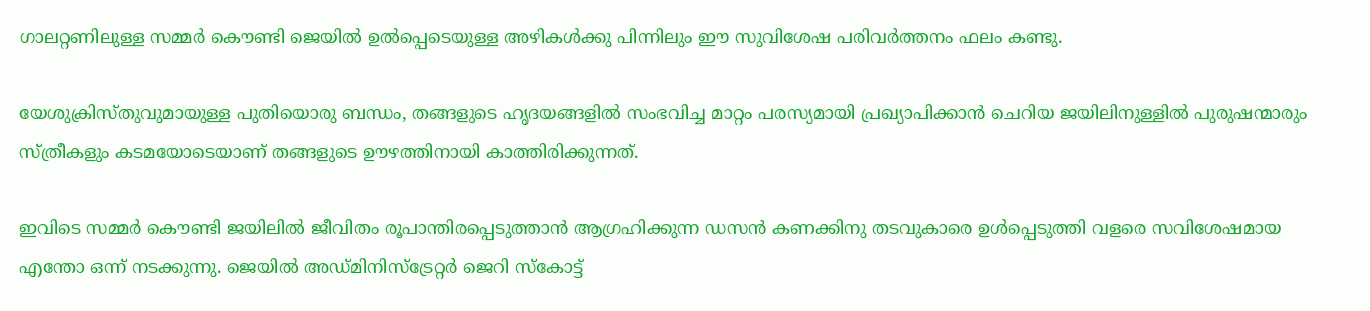ഗാലറ്റണിലുള്ള സമ്മര്‍ കൌണ്ടി ജെയില്‍ ഉല്‍പ്പെടെയുള്ള അഴികള്‍ക്കു പിന്നിലും ഈ സുവിശേഷ പരിവര്‍ത്തനം ഫലം കണ്ടു.

യേശുക്രിസ്തുവുമായുള്ള പുതിയൊരു ബന്ധം, തങ്ങളുടെ ഹൃദയങ്ങളില്‍ സംഭവിച്ച മാറ്റം പരസ്യമായി പ്രഖ്യാപിക്കാന്‍ ചെറിയ ജയിലിനുള്ളില്‍ പുരുഷന്മാരും സ്ത്രീകളും കടമയോടെയാണ് തങ്ങളുടെ ഊഴത്തിനായി കാത്തിരിക്കുന്നത്.

ഇവിടെ സമ്മര്‍ കൌണ്ടി ജയിലില്‍ ജീവിതം രൂപാന്തിരപ്പെടുത്താന്‍ ആഗ്രഹിക്കുന്ന ഡസന്‍ കണക്കിനു തടവുകാരെ ഉള്‍പ്പെടുത്തി വളരെ സവിശേഷമായ എന്തോ ഒന്ന് നടക്കുന്നു. ജെയില്‍ അഡ്മിനിസ്ട്രേറ്റര്‍ ജെറി സ്കോട്ട്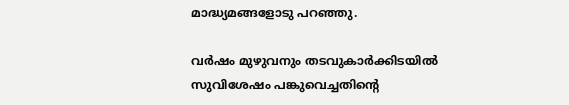മാദ്ധ്യമങ്ങളോടു പറഞ്ഞു.

വര്‍ഷം മുഴുവനും തടവുകാര്‍ക്കിടയില്‍ സുവിശേഷം പങ്കുവെച്ചതിന്റെ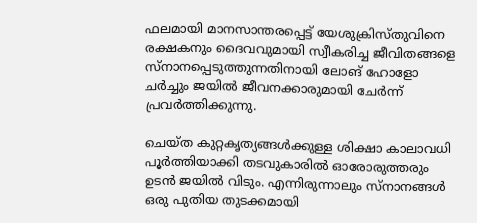ഫലമായി മാനസാന്തരപ്പെട്ട് യേശുക്രിസ്തുവിനെ രക്ഷകനും ദൈവവുമായി സ്വീകരിച്ച ജീവിതങ്ങളെ സ്നാനപ്പെടുത്തുന്നതിനായി ലോങ് ഹോളോ ചര്‍ച്ചും ജയില്‍ ജീവനക്കാരുമായി ചേര്‍ന്ന് പ്രവര്‍ത്തിക്കുന്നു.

ചെയ്ത കുറ്റകൃത്യങ്ങള്‍ക്കുള്ള ശിക്ഷാ കാലാവധി പൂര്‍ത്തിയാക്കി തടവുകാരില്‍ ഓരോരുത്തരും ഉടന്‍ ജയില്‍ വിടും. എന്നിരുന്നാലും സ്നാനങ്ങള്‍ ഒരു പുതിയ തുടക്കമായി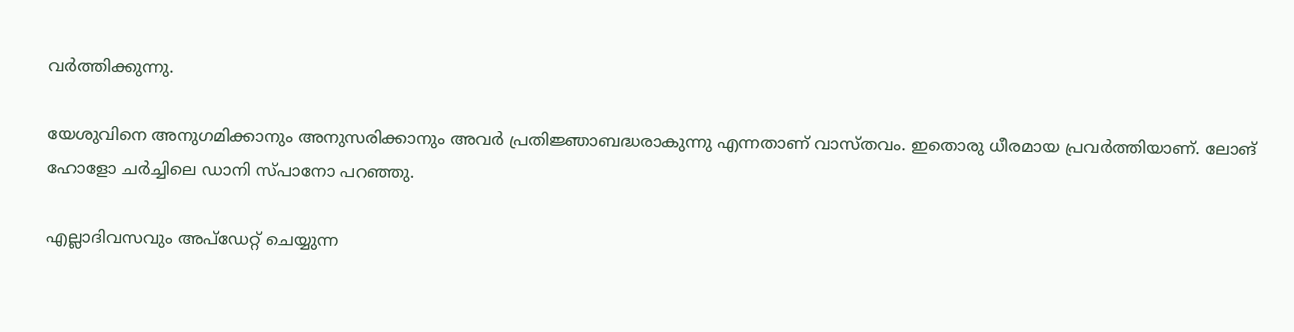വര്‍ത്തിക്കുന്നു.

യേശുവിനെ അനുഗമിക്കാനും അനുസരിക്കാനും അവര്‍ പ്രതിജ്ഞാബദ്ധരാകുന്നു എന്നതാണ് വാസ്തവം. ഇതൊരു ധീരമായ പ്രവര്‍ത്തിയാണ്. ലോങ് ഹോളോ ചര്‍ച്ചിലെ ഡാനി സ്പാനോ പറഞ്ഞു.

എല്ലാദിവസവും അപ്ഡേറ്റ് ചെയ്യുന്ന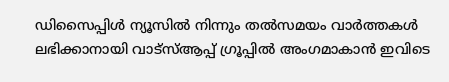ഡിസൈപ്പിൾ ന്യൂസിൽ നിന്നും തൽസമയം വാർത്തകൾ ലഭിക്കാനായി വാട്സ്ആപ്പ് ഗ്രൂപ്പിൽ അംഗമാകാൻ ഇവിടെ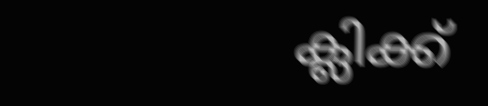ക്ലിക്ക്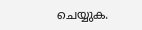ചെയ്യുക.